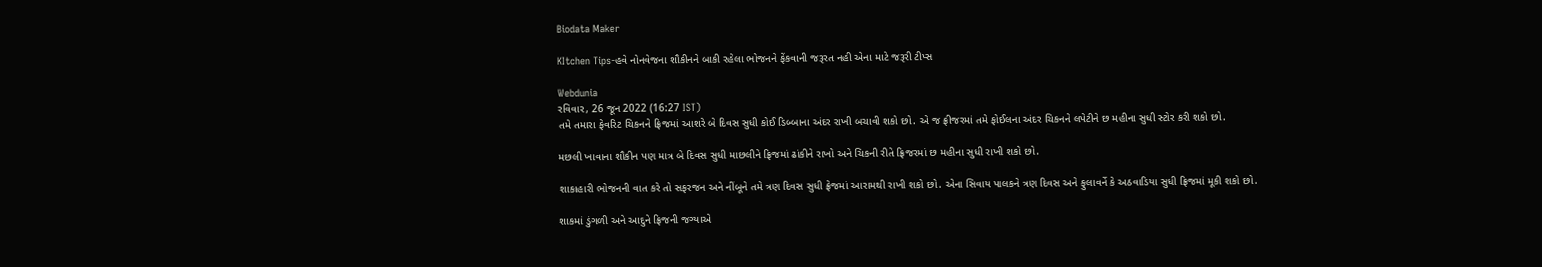Biodata Maker

KItchen Tips-હવે નોનવેજના શૌકીનને બાકી રહેલા ભોજનને ફેંકવાની જરૂરત નહી એના માટે જરૂરી ટીપ્સ

Webdunia
રવિવાર, 26 જૂન 2022 (16:27 IST)
તમે તમારા ફેવરિટ ચિકનને ફ્રિજમાં આશરે બે દિવસ સુધી કોઈ ડિબ્બાના અંદર રાખી બચાવી શકો છો. એ જ ફ્રીજરમાં તમે ફોઈલના અંદર ચિકનને લપેટીને છ મહીના સુધી સ્ટોર કરી શકો છો.

મછલી ખાવાના શૌકીન પણ માત્ર બે દિવસ સુધી માછલીને ફ્રિજમાં ઢાંકીને રાખો અને ચિકની રીતે ફ્રિજરમાં છ મહીના સુધી રાખી શકો છો.

શાકાહારી ભોજનની વાત કરે તો સફરજન અને નીંબૂને તમે ત્રણ દિવસ સુધી ફ્રેજમાં આરામથી રાખી શકો છો. એના સિવાય પાલકને ત્રણ દિવસ અને ફુલાવર્ને કે અઠવાડિયા સુધી ફ્રિજમાં મૂકી શકો છો.

શાકમાં ડુંગળી અને આદુને ફ્રિજની જગ્યાએ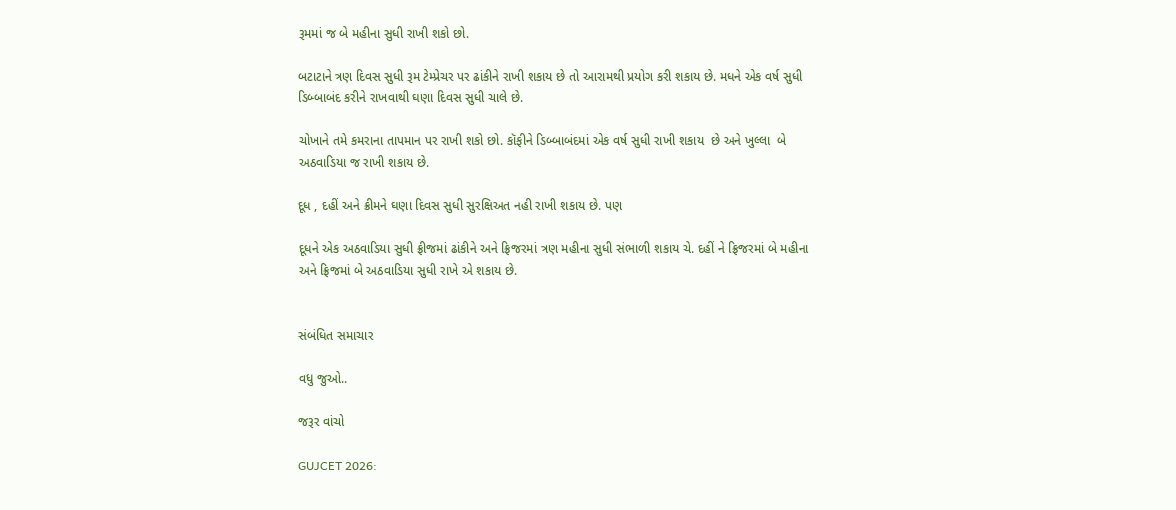રૂમમાં જ બે મહીના સુધી રાખી શકો છો.

બટાટાને ત્રણ દિવસ સુધી રૂમ ટેમ્પ્રેચર પર ઢાંકીને રાખી શકાય છે તો આરામથી પ્રયોગ કરી શકાય છે. મધને એક વર્ષ સુધી ડિબ્બાબંદ કરીને રાખવાથી ઘણા દિવસ સુધી ચાલે છે.

ચોખાને તમે કમરાના તાપમાન પર રાખી શકો છો. કૉફીને ડિબ્બાબંદમાં એક વર્ષ સુધી રાખી શકાય  છે અને ખુલ્લા  બે અઠવાડિયા જ રાખી શકાય છે.

દૂધ , દહીં અને ક્રીમને ઘણા દિવસ સુધી સુરક્ષિઅત નહી રાખી શકાય છે. પણ

દૂધને એક અઠવાડિયા સુધી ફ્રીજમાં ઢાંકીને અને ફ્રિજરમાં ત્રણ મહીના સુધી સંભાળી શકાય ચે. દહીં ને ફ્રિજરમાં બે મહીના અને ફ્રિજમાં બે અઠવાડિયા સુધી રાખે એ શકાય છે.


સંબંધિત સમાચાર

વધુ જુઓ..

જરૂર વાંચો

GUJCET 2026: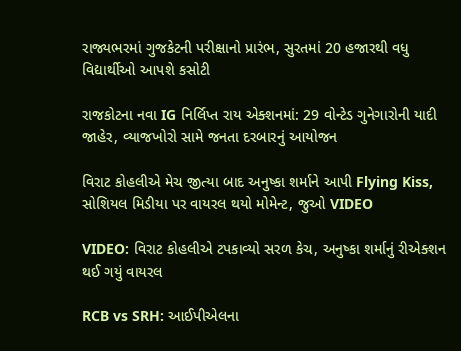રાજ્યભરમાં ગુજકેટની પરીક્ષાનો પ્રારંભ, સુરતમાં 20 હજારથી વધુ વિદ્યાર્થીઓ આપશે કસોટી

રાજકોટના નવા IG નિર્લિપ્ત રાય એક્શનમાં: 29 વોન્ટેડ ગુનેગારોની યાદી જાહેર, વ્યાજખોરો સામે જનતા દરબારનું આયોજન

વિરાટ કોહલીએ મેચ જીત્યા બાદ અનુષ્કા શર્માને આપી Flying Kiss, સોશિયલ મિડીયા પર વાયરલ થયો મોમેન્ટ, જુઓ VIDEO

VIDEO: વિરાટ કોહલીએ ટપકાવ્યો સરળ કેચ, અનુષ્કા શર્માનું રીએક્શન થઈ ગયું વાયરલ

RCB vs SRH: આઈપીએલના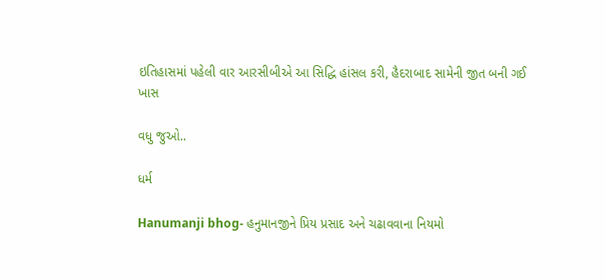ઇતિહાસમાં પહેલી વાર આરસીબીએ આ સિદ્ધિ હાંસલ કરી, હૈદરાબાદ સામેની જીત બની ગઈ ખાસ

વધુ જુઓ..

ધર્મ

Hanumanji bhog- હનુમાનજીને પ્રિય પ્રસાદ અને ચઢાવવાના નિયમો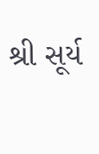શ્રી સૂર્ય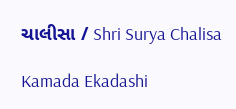ચાલીસા / Shri Surya Chalisa

Kamada Ekadashi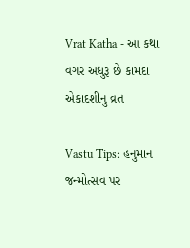Vrat Katha - આ કથા વગર અધુરૂ છે કામદા એકાદશીનુ વ્રત

Vastu Tips: હનુમાન જન્મોત્સવ પર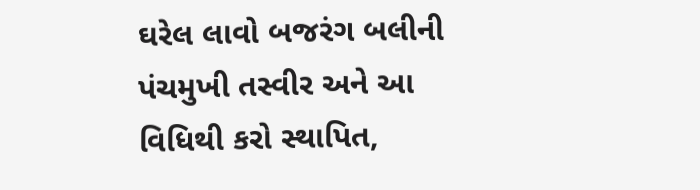ઘરેલ લાવો બજરંગ બલીની પંચમુખી તસ્વીર અને આ વિધિથી કરો સ્થાપિત,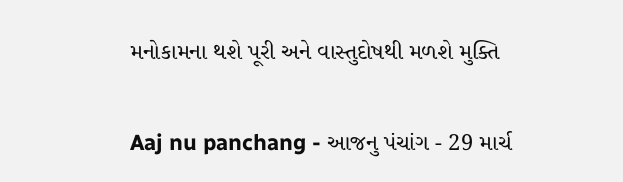મનોકામના થશે પૂરી અને વાસ્તુદોષથી મળશે મુક્તિ

Aaj nu panchang - આજનુ પંચાંગ - 29 માર્ચ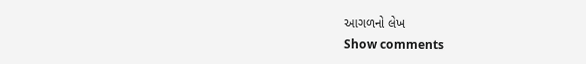આગળનો લેખ
Show comments